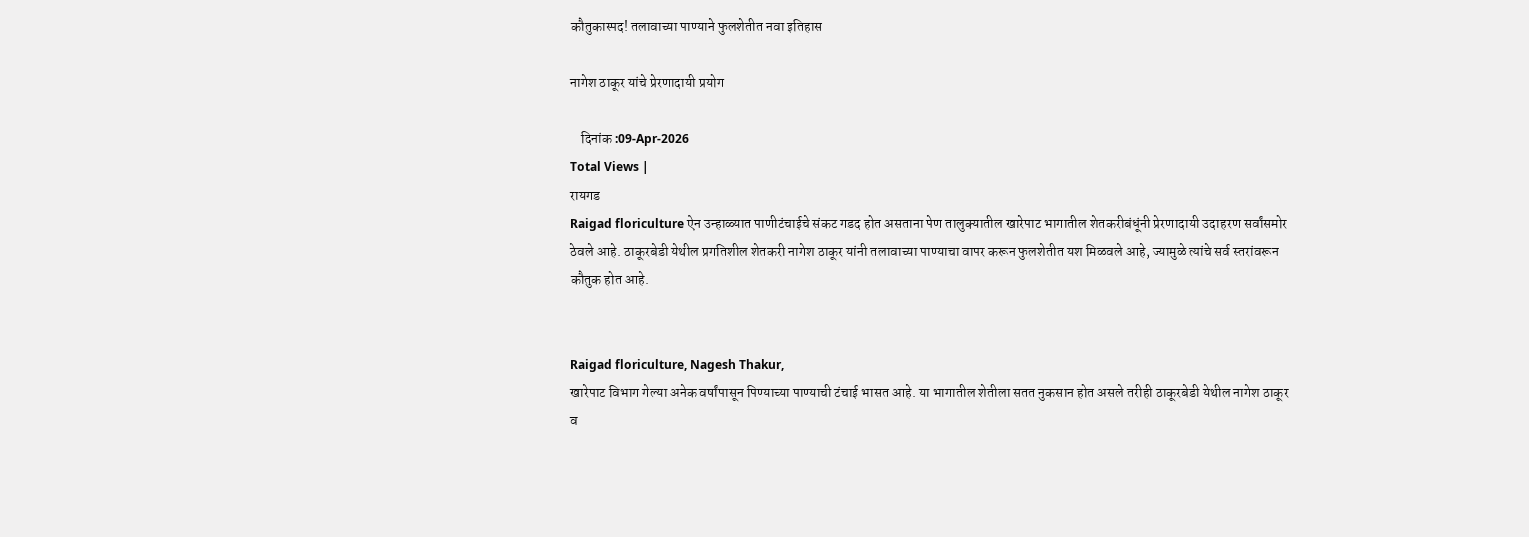कौतुकास्पद! तलावाच्या पाण्याने फुलशेतीत नवा इतिहास

नागेश ठाकूर यांचे प्रेरणादायी प्रयोग

    दिनांक :09-Apr-2026
Total Views |
रायगड
Raigad floriculture ऐन उन्हाळ्यात पाणीटंचाईचे संकट गडद होत असताना पेण तालुक्यातील खारेपाट भागातील शेतकरीबंधूंनी प्रेरणादायी उदाहरण सर्वांसमोर ठेवले आहे. ठाकूरबेडी येथील प्रगतिशील शेतकरी नागेश ठाकूर यांनी तलावाच्या पाण्याचा वापर करून फुलशेतीत यश मिळवले आहे, ज्यामुळे त्यांचे सर्व स्तरांवरून कौतुक होत आहे.


Raigad floriculture, Nagesh Thakur,
खारेपाट विभाग गेल्या अनेक वर्षांपासून पिण्याच्या पाण्याची टंचाई भासत आहे. या भागातील शेतीला सतत नुकसान होत असले तरीही ठाकूरबेडी येथील नागेश ठाकूर व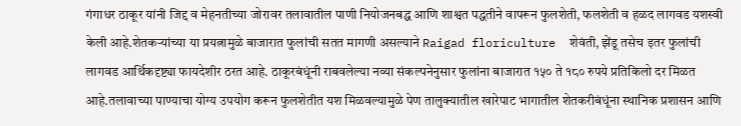गंगाधर ठाकूर यांनी जिद्द व मेहनतीच्या जोरावर तलावातील पाणी नियोजनबद्ध आणि शाश्वत पद्धतीने वापरून फुलशेती, फलशेती व हळद लागवड यशस्वी केली आहे.शेतकऱ्यांच्या या प्रयत्नामुळे बाजारात फुलांची सतत मागणी असल्याने Raigad floriculture  शेवंती, झेंडू तसेच इतर फुलांची लागवड आर्थिकदृष्ट्या फायदेशीर ठरत आहे. ठाकूरबंधूंनी राबवलेल्या नव्या संकल्पनेनुसार फुलांना बाजारात १५० ते १८० रुपये प्रतिकिलो दर मिळत आहे.तलावाच्या पाण्याचा योग्य उपयोग करून फुलशेतीत यश मिळवल्यामुळे पेण तालुक्यातील खारेपाट भागातील शेतकरीबंधूंना स्थानिक प्रशासन आणि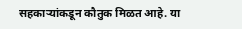सहकाऱ्यांकडून कौतुक मिळत आहे. या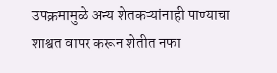उपक्रमामुळे अन्य शेतकऱ्यांनाही पाण्याचा शाश्वत वापर करून शेतीत नफा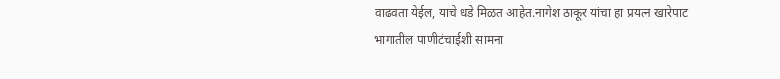वाढवता येईल, याचे धडे मिळत आहेत.नागेश ठाकूर यांचा हा प्रयत्न खारेपाट भागातील पाणीटंचाईशी सामना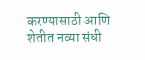करण्यासाठी आणि शेतीत नव्या संधी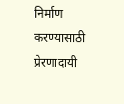निर्माण करण्यासाठी प्रेरणादायी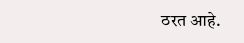ठरत आहे.